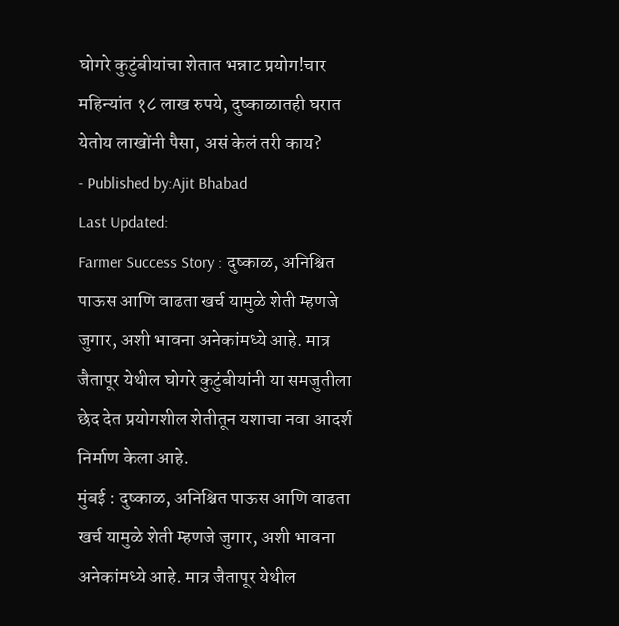घोगरे कुटुंबीयांचा शेतात भन्नाट प्रयोग!चार महिन्यांत १८ लाख रुपये, दुष्काळातही घरात येतोय लाखोंनी पैसा, असं केलं तरी काय?
- Published by:Ajit Bhabad
Last Updated:
Farmer Success Story : दुष्काळ, अनिश्चित पाऊस आणि वाढता खर्च यामुळे शेती म्हणजे जुगार, अशी भावना अनेकांमध्ये आहे. मात्र जैतापूर येथील घोगरे कुटुंबीयांनी या समजुतीला छेद देत प्रयोगशील शेतीतून यशाचा नवा आदर्श निर्माण केला आहे.
मुंबई : दुष्काळ, अनिश्चित पाऊस आणि वाढता खर्च यामुळे शेती म्हणजे जुगार, अशी भावना अनेकांमध्ये आहे. मात्र जैतापूर येथील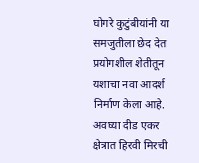घोगरे कुटुंबीयांनी या समजुतीला छेद देत प्रयोगशील शेतीतून यशाचा नवा आदर्श निर्माण केला आहे. अवघ्या दीड एकर क्षेत्रात हिरवी मिरची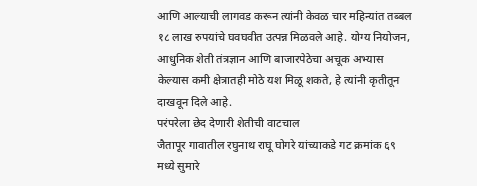आणि आल्याची लागवड करून त्यांनी केवळ चार महिन्यांत तब्बल १८ लाख रुपयांचे घवघवीत उत्पन्न मिळवले आहे. योग्य नियोजन, आधुनिक शेती तंत्रज्ञान आणि बाजारपेठेचा अचूक अभ्यास केल्यास कमी क्षेत्रातही मोठे यश मिळू शकते, हे त्यांनी कृतीतून दाखवून दिले आहे.
परंपरेला छेद देणारी शेतीची वाटचाल
जैतापूर गावातील रघुनाथ राघू घोगरे यांच्याकडे गट क्रमांक ६९ मध्ये सुमारे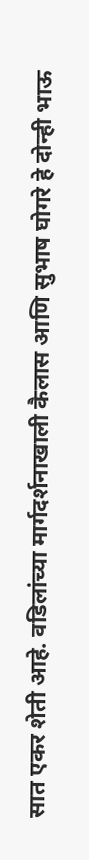सात एकर शेती आहे. वडिलांच्या मार्गदर्शनाखाली कैलास आणि सुभाष घोगरे हे दोन्ही भाऊ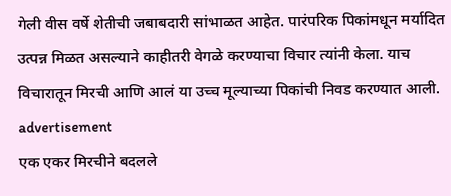गेली वीस वर्षे शेतीची जबाबदारी सांभाळत आहेत. पारंपरिक पिकांमधून मर्यादित उत्पन्न मिळत असल्याने काहीतरी वेगळे करण्याचा विचार त्यांनी केला. याच विचारातून मिरची आणि आलं या उच्च मूल्याच्या पिकांची निवड करण्यात आली.
advertisement
एक एकर मिरचीने बदलले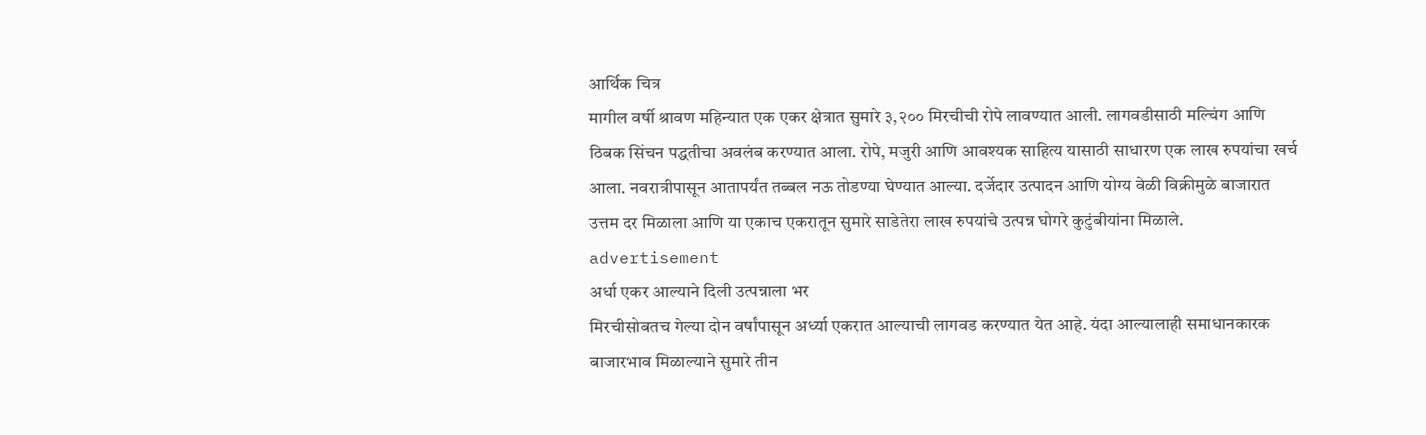आर्थिक चित्र
मागील वर्षी श्रावण महिन्यात एक एकर क्षेत्रात सुमारे ३,२०० मिरचीची रोपे लावण्यात आली. लागवडीसाठी मल्चिंग आणि ठिबक सिंचन पद्धतीचा अवलंब करण्यात आला. रोपे, मजुरी आणि आवश्यक साहित्य यासाठी साधारण एक लाख रुपयांचा खर्च आला. नवरात्रीपासून आतापर्यंत तब्बल नऊ तोडण्या घेण्यात आल्या. दर्जेदार उत्पादन आणि योग्य वेळी विक्रीमुळे बाजारात उत्तम दर मिळाला आणि या एकाच एकरातून सुमारे साडेतेरा लाख रुपयांचे उत्पन्न घोगरे कुटुंबीयांना मिळाले.
advertisement
अर्धा एकर आल्याने दिली उत्पन्नाला भर
मिरचीसोबतच गेल्या दोन वर्षांपासून अर्ध्या एकरात आल्याची लागवड करण्यात येत आहे. यंदा आल्यालाही समाधानकारक बाजारभाव मिळाल्याने सुमारे तीन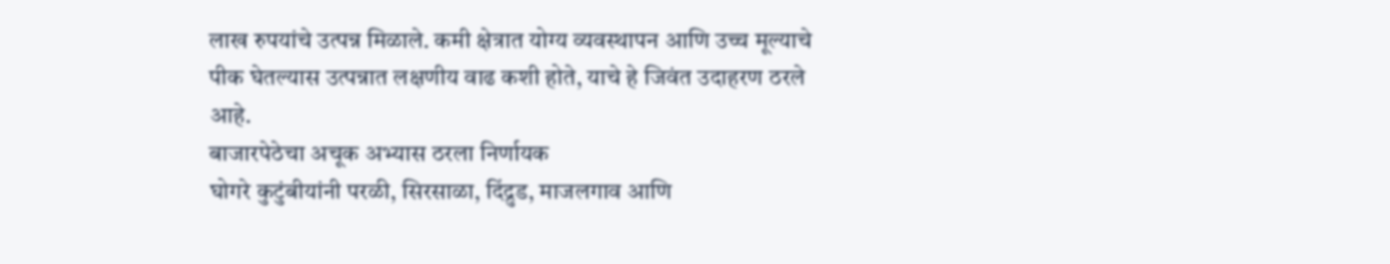लाख रुपयांचे उत्पन्न मिळाले. कमी क्षेत्रात योग्य व्यवस्थापन आणि उच्च मूल्याचे पीक घेतल्यास उत्पन्नात लक्षणीय वाढ कशी होते, याचे हे जिवंत उदाहरण ठरले आहे.
बाजारपेठेचा अचूक अभ्यास ठरला निर्णायक
घोगरे कुटुंबीयांनी परळी, सिरसाळा, दिंद्रुड, माजलगाव आणि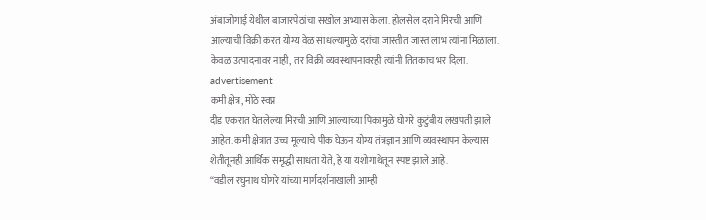अंबाजोगाई येथील बाजारपेठांचा सखोल अभ्यास केला. होलसेल दराने मिरची आणि आल्याची विक्री करत योग्य वेळ साधल्यामुळे दरांचा जास्तीत जास्त लाभ त्यांना मिळाला. केवळ उत्पादनावर नाही, तर विक्री व्यवस्थापनावरही त्यांनी तितकाच भर दिला.
advertisement
कमी क्षेत्र, मोठे स्वप्न
दीड एकरात घेतलेल्या मिरची आणि आल्याच्या पिकामुळे घोगरे कुटुंबीय लखपती झाले आहेत. कमी क्षेत्रात उच्च मूल्याचे पीक घेऊन योग्य तंत्रज्ञान आणि व्यवस्थापन केल्यास शेतीतूनही आर्थिक समृद्धी साधता येते, हे या यशोगाथेतून स्पष्ट झाले आहे.
“वडील रघुनाथ घोगरे यांच्या मार्गदर्शनाखाली आम्ही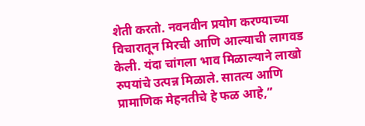शेती करतो. नवनवीन प्रयोग करण्याच्या विचारातून मिरची आणि आल्याची लागवड केली. यंदा चांगला भाव मिळाल्याने लाखो रुपयांचे उत्पन्न मिळाले. सातत्य आणि प्रामाणिक मेहनतीचे हे फळ आहे,”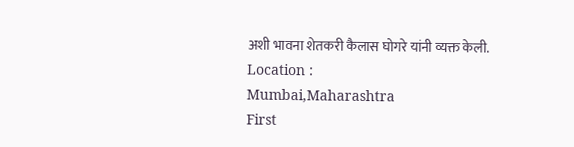अशी भावना शेतकरी कैलास घोगरे यांनी व्यक्त केली.
Location :
Mumbai,Maharashtra
First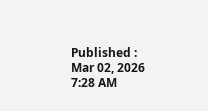Published :
Mar 02, 2026 7:28 AM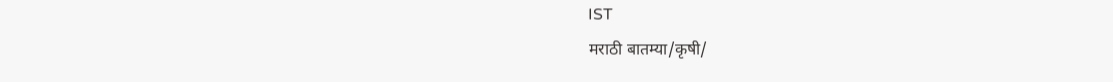IST
मराठी बातम्या/कृषी/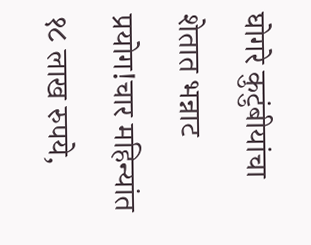घोगरे कुटुंबीयांचा शेतात भन्नाट प्रयोग!चार महिन्यांत १८ लाख रुपये,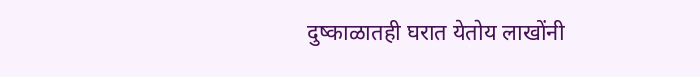दुष्काळातही घरात येतोय लाखोंनी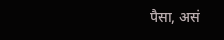पैसा, असं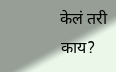केलं तरी काय?